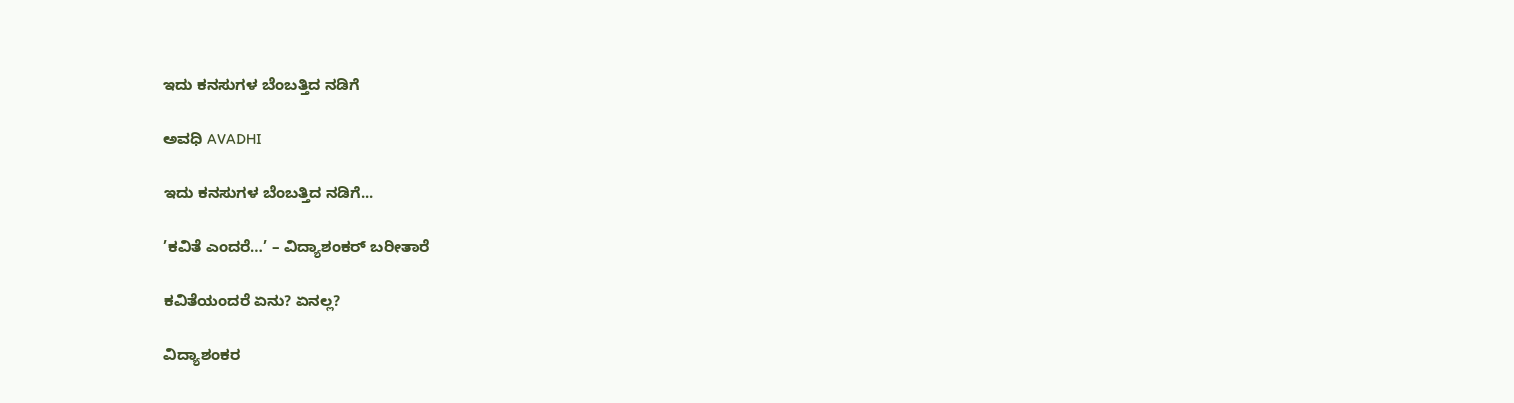ಇದು ಕನಸುಗಳ ಬೆಂಬತ್ತಿದ ನಡಿಗೆ‍

ಅವಧಿ AVADHI

ಇದು ಕನಸುಗಳ ಬೆಂಬತ್ತಿದ ನಡಿಗೆ...

’ಕವಿತೆ ಎಂದರೆ…’ – ವಿದ್ಯಾಶಂಕರ್ ಬರೀತಾರೆ

ಕವಿತೆಯಂದರೆ ಏನು? ಏನಲ್ಲ?

ವಿದ್ಯಾಶಂಕರ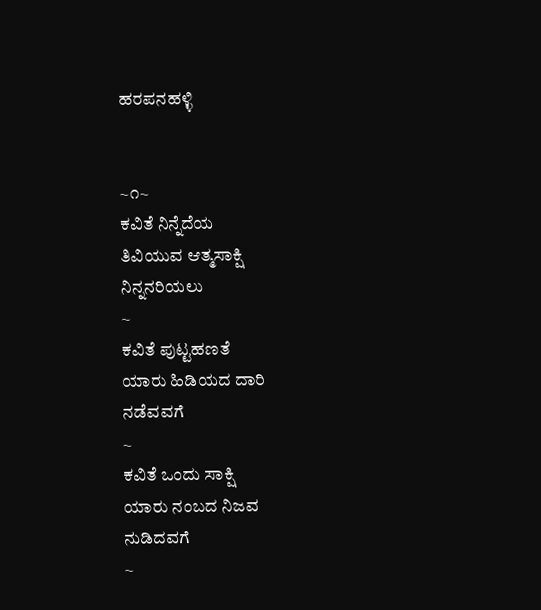ಹರಪನಹಳ್ಳಿ


~೧~
ಕವಿತೆ ನಿನ್ನೆದೆಯ
ತಿವಿಯುವ ಆತ್ಮಸಾಕ್ಷಿ
ನಿನ್ನನರಿಯಲು
~
ಕವಿತೆ ಪುಟ್ಟಹಣತೆ
ಯಾರು ಹಿಡಿಯದ ದಾರಿ
ನಡೆವವಗೆ
~
ಕವಿತೆ ಒಂದು ಸಾಕ್ಷಿ
ಯಾರು ನಂಬದ ನಿಜವ
ನುಡಿದವಗೆ
~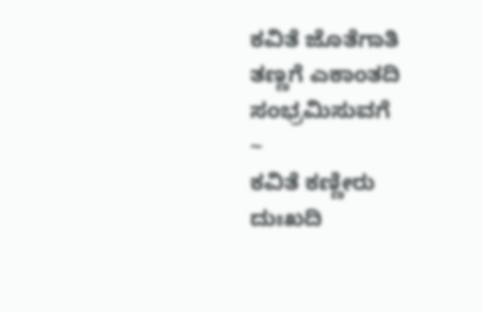ಕವಿತೆ ಜೊತೆಗಾತಿ
ತಣ್ಣಗೆ ಎಕಾಂತದಿ
ಸಂಭ್ರಮಿಸುವಗೆ
~
ಕವಿತೆ ಕಣ್ಣೀರು
ದುಃಖದಿ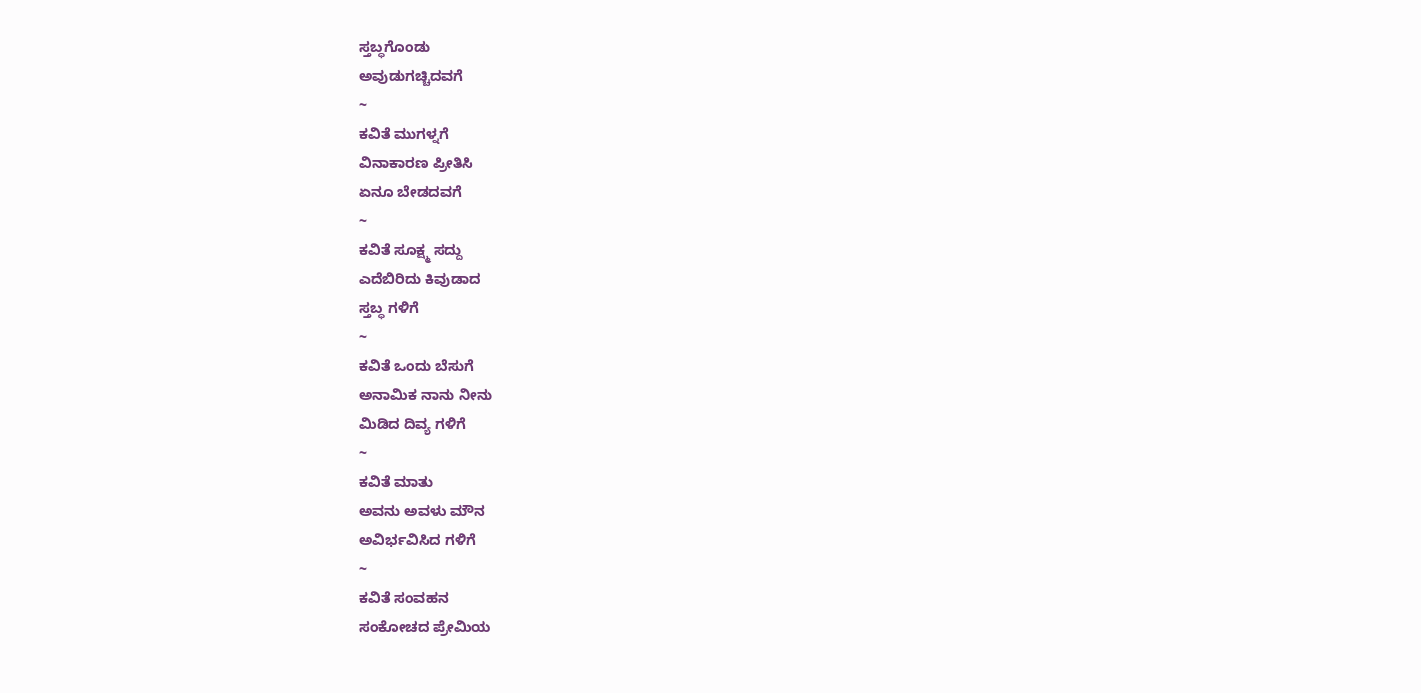ಸ್ತಬ್ಧಗೊಂಡು
ಅವುಡುಗಚ್ಚಿದವಗೆ
~
ಕವಿತೆ ಮುಗಳ್ನಗೆ
ವಿನಾಕಾರಣ ಪ್ರೀತಿಸಿ
ಏನೂ ಬೇಡದವಗೆ
~
ಕವಿತೆ ಸೂಕ್ಷ್ಮ ಸದ್ದು
ಎದೆಬಿರಿದು ಕಿವುಡಾದ
ಸ್ತಬ್ಧ ಗಳಿಗೆ
~
ಕವಿತೆ ಒಂದು ಬೆಸುಗೆ
ಅನಾಮಿಕ ನಾನು ನೀನು
ಮಿಡಿದ ದಿವ್ಯ ಗಳಿಗೆ
~
ಕವಿತೆ ಮಾತು
ಅವನು ಅವಳು ಮೌನ
ಅವಿರ್ಭವಿಸಿದ ಗಳಿಗೆ
~
ಕವಿತೆ ಸಂವಹನ
ಸಂಕೋಚದ ಪ್ರೇಮಿಯ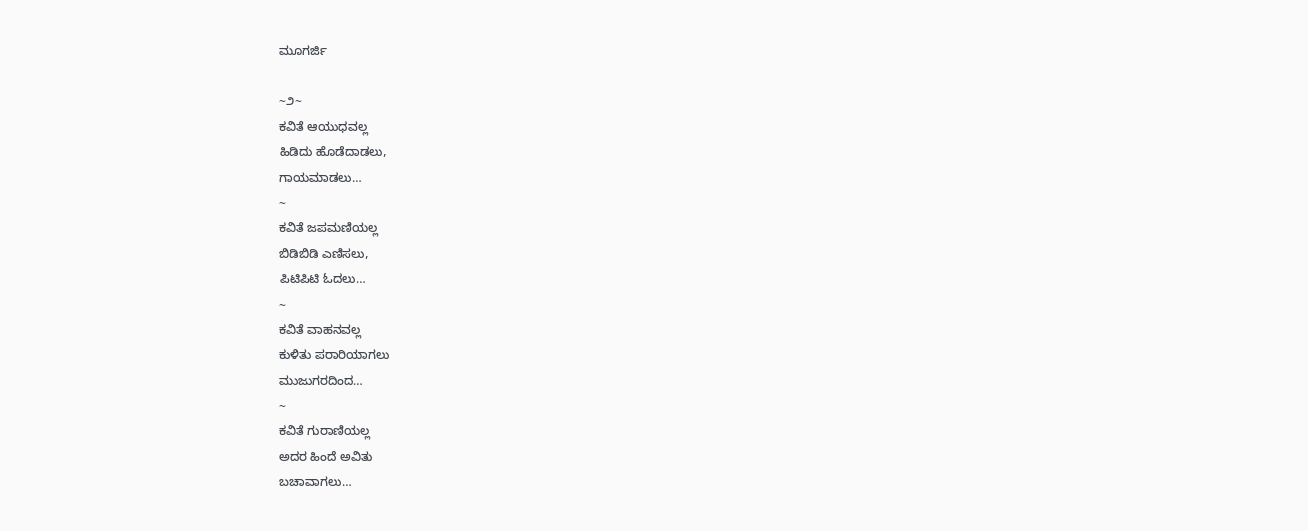ಮೂಗರ್ಜಿ

~೨~
ಕವಿತೆ ಆಯುಧವಲ್ಲ
ಹಿಡಿದು ಹೊಡೆದಾಡಲು,
ಗಾಯಮಾಡಲು…
~
ಕವಿತೆ ಜಪಮಣಿಯಲ್ಲ
ಬಿಡಿಬಿಡಿ ಎಣಿಸಲು,
ಪಿಟಿಪಿಟಿ ಓದಲು…
~
ಕವಿತೆ ವಾಹನವಲ್ಲ
ಕುಳಿತು ಪರಾರಿಯಾಗಲು
ಮುಜುಗರದಿಂದ…
~
ಕವಿತೆ ಗುರಾಣಿಯಲ್ಲ
ಅದರ ಹಿಂದೆ ಅವಿತು
ಬಚಾವಾಗಲು…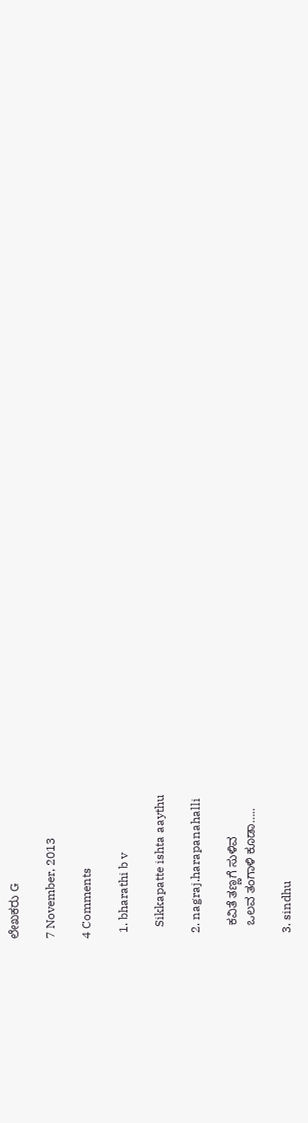ಲೇಖಕರು G

7 November, 2013

4 Comments

  1. bharathi b v

    Sikkapatte ishta aaythu

  2. nagraj.harapanahalli

    ಕವಿತೆ ತಣ್ಣಗೆ ಸುಳಿವ
    ಒಲವ ತಂಗಾಳಿ ಕೂಡಾ…..

  3. sindhu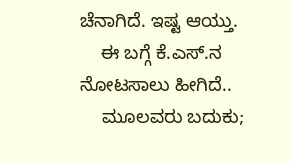ಚೆನಾಗಿದೆ. ಇಷ್ಟ ಆಯ್ತು.
    ಈ ಬಗ್ಗೆ ಕೆ.ಎಸ್.ನ ನೋಟಸಾಲು ಹೀಗಿದೆ..
    ಮೂಲವರು ಬದುಕು;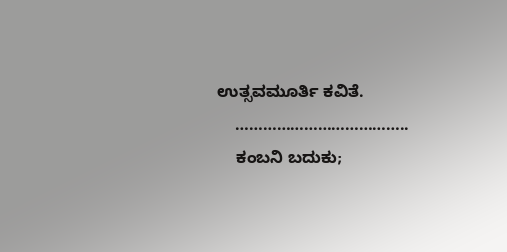ಉತ್ಸವಮೂರ್ತಿ ಕವಿತೆ.
    ………………………………..
    ಕಂಬನಿ ಬದುಕು;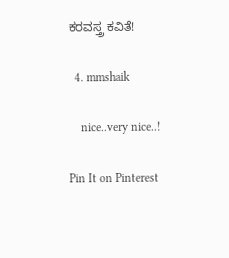ಕರವಸ್ತ್ರ ಕವಿತೆ!

  4. mmshaik

    nice..very nice..!

Pin It on Pinterest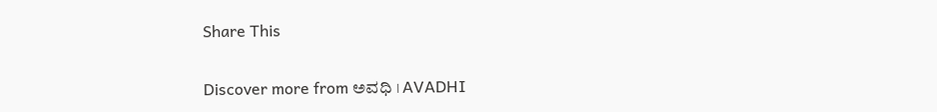Share This

Discover more from ಅವಧಿ । AVADHI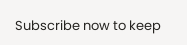Subscribe now to keep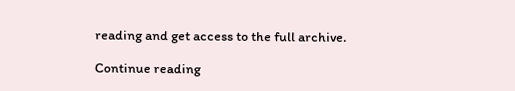reading and get access to the full archive.

Continue reading